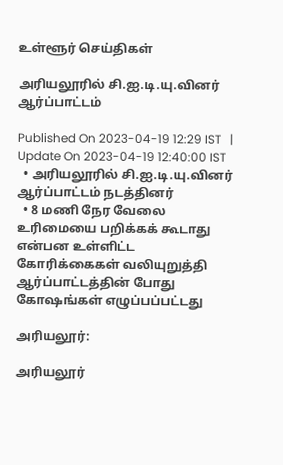உள்ளூர் செய்திகள்

அரியலூரில் சி.ஐ.டி.யு.வினர் ஆர்ப்பாட்டம்

Published On 2023-04-19 12:29 IST   |   Update On 2023-04-19 12:40:00 IST
  • அரியலூரில் சி.ஐ.டி.யு.வினர் ஆர்ப்பாட்டம் நடத்தினர்
  • 8 மணி நேர வேலை உரிமையை பறிக்கக் கூடாது என்பன உள்ளிட்ட கோரிக்கைகள் வலியுறுத்தி ஆர்ப்பாட்டத்தின் போது கோஷங்கள் எழுப்பப்பட்டது

அரியலூர்:

அரியலூர்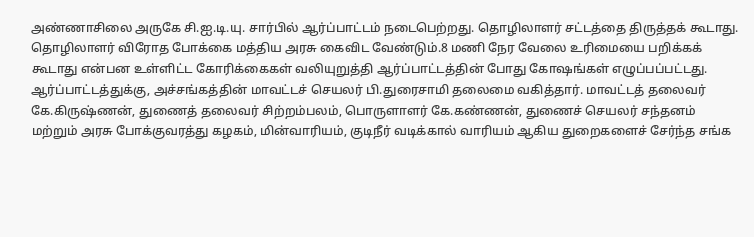அண்ணாசிலை அருகே சி.ஐ.டி.யு. சார்பில் ஆர்ப்பாட்டம் நடைபெற்றது. தொழிலாளர் சட்டத்தை திருத்தக் கூடாது. தொழிலாளர் விரோத போக்கை மத்திய அரசு கைவிட வேண்டும்.8 மணி நேர வேலை உரிமையை பறிக்கக் கூடாது என்பன உள்ளிட்ட கோரிக்கைகள் வலியுறுத்தி ஆர்ப்பாட்டத்தின் போது கோஷங்கள் எழுப்பப்பட்டது. ஆர்ப்பாட்டத்துக்கு, அச்சங்கத்தின் மாவட்டச் செயலர் பி.துரைசாமி தலைமை வகித்தார். மாவட்டத் தலைவர் கே.கிருஷ்ணன், துணைத் தலைவர் சிற்றம்பலம், பொருளாளர் கே.கண்ணன், துணைச் செயலர் சந்தனம் மற்றும் அரசு போக்குவரத்து கழகம், மின்வாரியம், குடிநீர் வடிக்கால் வாரியம் ஆகிய துறைகளைச் சேர்ந்த சங்க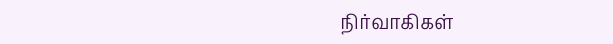நிர்வாகிகள்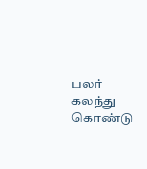பலர் கலந்து கொண்டு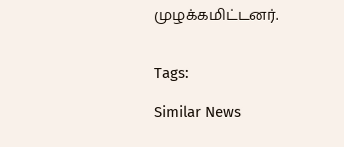முழக்கமிட்டனர்.


Tags:

Similar News